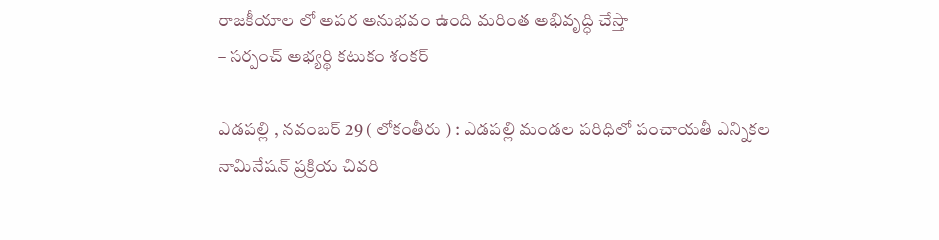రాజకీయాల లో అపర అనుభవం ఉంది మరింత అభివృద్ధి చేస్తా
– సర్పంచ్ అభ్యర్థి కటుకం శంకర్

ఎడపల్లి , నవంబర్ 29 ( లోకంతీరు ) : ఎడపల్లి మండల పరిధిలో పంచాయతీ ఎన్నికల నామినేషన్ ప్రక్రియ చివరి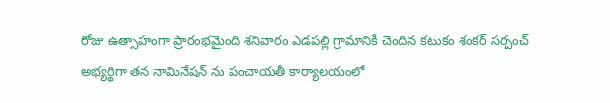రోజు ఉత్సాహంగా ప్రారంభమైంది శనివారం ఎడపల్లి గ్రామానికి చెందిన కటుకం శంకర్ సర్పంచ్ అభ్యర్థిగా తన నామినేషన్ ను పంచాయతీ కార్యాలయంలో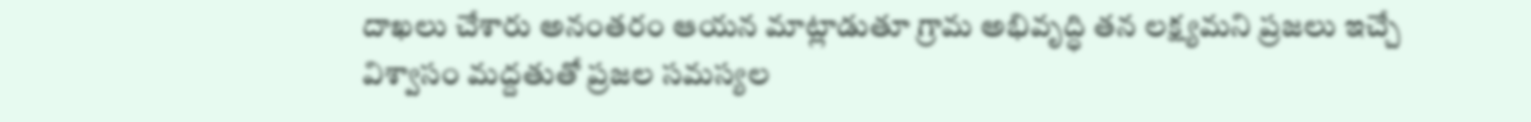దాఖలు చేశారు అనంతరం ఆయన మాట్లాడుతూ గ్రామ అభివృద్ధి తన లక్ష్యమని ప్రజలు ఇచ్చే విశ్వాసం మద్దతుతో ప్రజల సమస్యల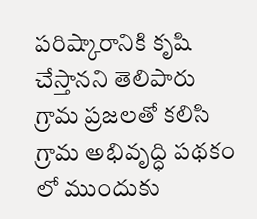పరిష్కారానికి కృషి చేస్తానని తెలిపారు గ్రామ ప్రజలతో కలిసి గ్రామ అభివృద్ధి పథకం లో ముందుకు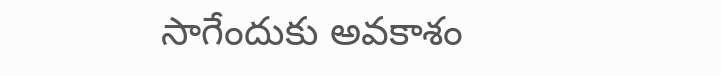సాగేందుకు అవకాశం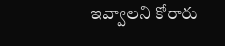ఇవ్వాలని కోరారు